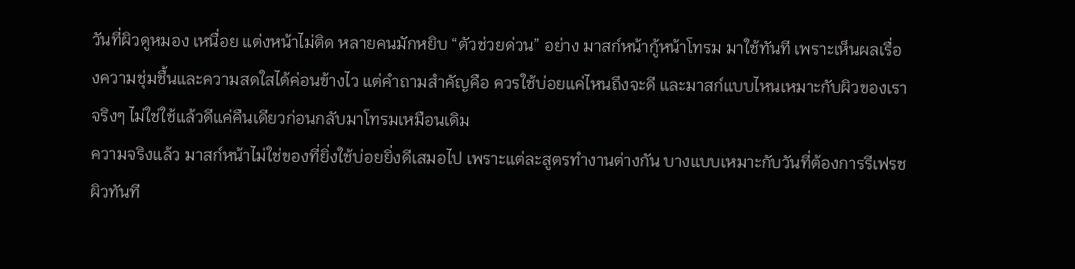วันที่ผิวดูหมอง เหนื่อย แต่งหน้าไม่ติด หลายคนมักหยิบ “ตัวช่วยด่วน” อย่าง มาสก์หน้ากู้หน้าโทรม มาใช้ทันที เพราะเห็นผลเรื่องความชุ่มชื้นและความสดใสได้ค่อนข้างไว แต่คำถามสำคัญคือ ควรใช้บ่อยแค่ไหนถึงจะดี และมาสก์แบบไหนเหมาะกับผิวของเราจริงๆ ไม่ใช่ใช้แล้วดีแค่คืนเดียวก่อนกลับมาโทรมเหมือนเดิม
ความจริงแล้ว มาสก์หน้าไม่ใช่ของที่ยิ่งใช้บ่อยยิ่งดีเสมอไป เพราะแต่ละสูตรทำงานต่างกัน บางแบบเหมาะกับวันที่ต้องการรีเฟรชผิวทันที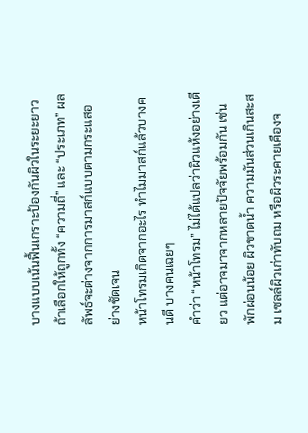บางแบบเน้นฟื้นเกราะป้องกันผิวในระยะยาว ถ้าเลือกให้ถูกทั้ง “ความถี่” และ “ประเภท” ผลลัพธ์จะต่างจากการมาสก์แบบตามกระแสอย่างชัดเจน
หน้าโทรมเกิดจากอะไร ทำไมมาสก์แล้วบางคนดี บางคนเฉยๆ
คำว่า “หน้าโทรม” ไม่ได้แปลว่าผิวแห้งอย่างเดียว แต่อาจมาจากหลายปัจจัยพร้อมกัน เช่น พักผ่อนน้อย ผิวขาดน้ำ ความมันส่วนเกินสะสม เซลล์ผิวเก่าทับถม หรือผิวระคายเคืองจ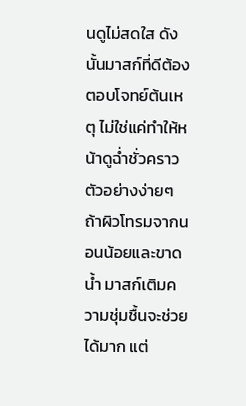นดูไม่สดใส ดังนั้นมาสก์ที่ดีต้องตอบโจทย์ต้นเหตุ ไม่ใช่แค่ทำให้หน้าดูฉ่ำชั่วคราว
ตัวอย่างง่ายๆ ถ้าผิวโทรมจากนอนน้อยและขาดน้ำ มาสก์เติมความชุ่มชื้นจะช่วยได้มาก แต่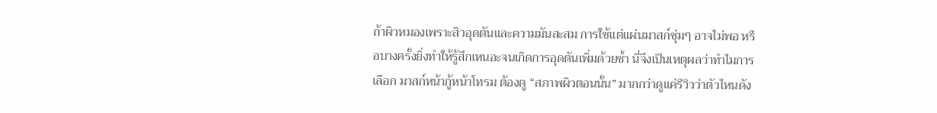ถ้าผิวหมองเพราะสิวอุดตันและความมันสะสม การใช้แต่แผ่นมาสก์ชุ่มๆ อาจไม่พอ หรือบางครั้งยิ่งทำให้รู้สึกเหนอะจนเกิดการอุดตันเพิ่มด้วยซ้ำ นี่จึงเป็นเหตุผลว่าทำไมการเลือก มาสก์หน้ากู้หน้าโทรม ต้องดู “สภาพผิวตอนนั้น” มากกว่าดูแค่รีวิวว่าตัวไหนดัง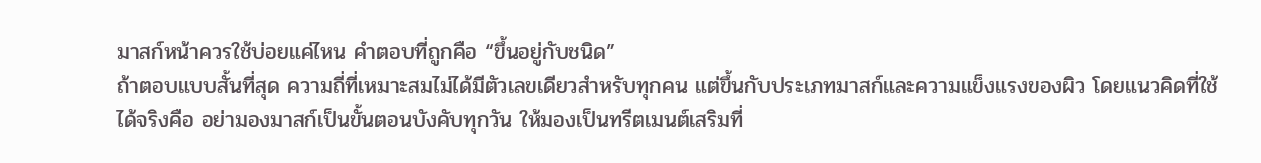มาสก์หน้าควรใช้บ่อยแค่ไหน คำตอบที่ถูกคือ “ขึ้นอยู่กับชนิด”
ถ้าตอบแบบสั้นที่สุด ความถี่ที่เหมาะสมไม่ได้มีตัวเลขเดียวสำหรับทุกคน แต่ขึ้นกับประเภทมาสก์และความแข็งแรงของผิว โดยแนวคิดที่ใช้ได้จริงคือ อย่ามองมาสก์เป็นขั้นตอนบังคับทุกวัน ให้มองเป็นทรีตเมนต์เสริมที่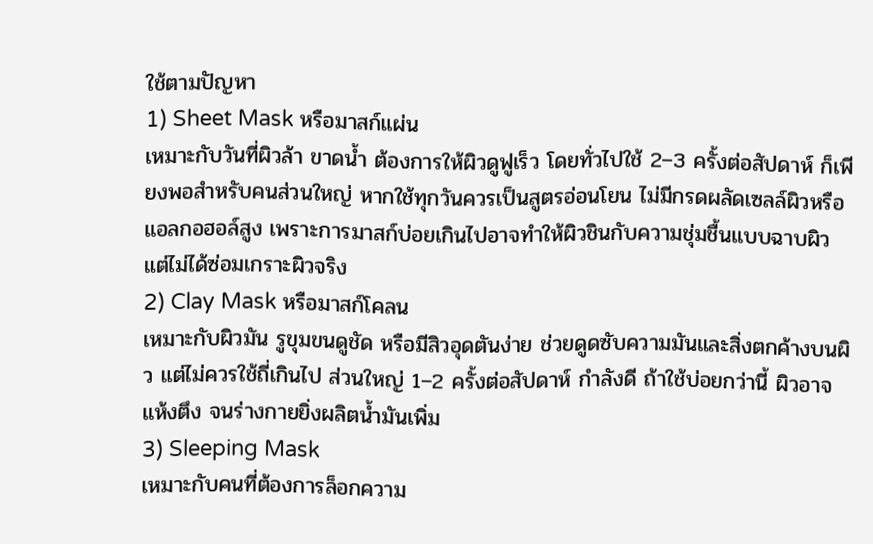ใช้ตามปัญหา
1) Sheet Mask หรือมาสก์แผ่น
เหมาะกับวันที่ผิวล้า ขาดน้ำ ต้องการให้ผิวดูฟูเร็ว โดยทั่วไปใช้ 2–3 ครั้งต่อสัปดาห์ ก็เพียงพอสำหรับคนส่วนใหญ่ หากใช้ทุกวันควรเป็นสูตรอ่อนโยน ไม่มีกรดผลัดเซลล์ผิวหรือแอลกอฮอล์สูง เพราะการมาสก์บ่อยเกินไปอาจทำให้ผิวชินกับความชุ่มชื้นแบบฉาบผิว แต่ไม่ได้ซ่อมเกราะผิวจริง
2) Clay Mask หรือมาสก์โคลน
เหมาะกับผิวมัน รูขุมขนดูชัด หรือมีสิวอุดตันง่าย ช่วยดูดซับความมันและสิ่งตกค้างบนผิว แต่ไม่ควรใช้ถี่เกินไป ส่วนใหญ่ 1–2 ครั้งต่อสัปดาห์ กำลังดี ถ้าใช้บ่อยกว่านี้ ผิวอาจแห้งตึง จนร่างกายยิ่งผลิตน้ำมันเพิ่ม
3) Sleeping Mask
เหมาะกับคนที่ต้องการล็อกความ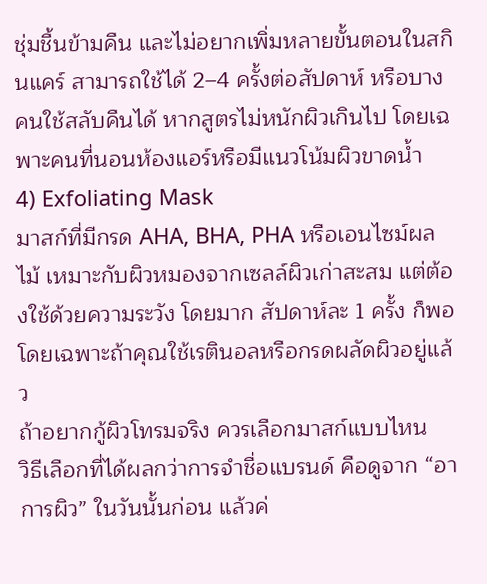ชุ่มชื้นข้ามคืน และไม่อยากเพิ่มหลายขั้นตอนในสกินแคร์ สามารถใช้ได้ 2–4 ครั้งต่อสัปดาห์ หรือบางคนใช้สลับคืนได้ หากสูตรไม่หนักผิวเกินไป โดยเฉพาะคนที่นอนห้องแอร์หรือมีแนวโน้มผิวขาดน้ำ
4) Exfoliating Mask
มาสก์ที่มีกรด AHA, BHA, PHA หรือเอนไซม์ผลไม้ เหมาะกับผิวหมองจากเซลล์ผิวเก่าสะสม แต่ต้องใช้ด้วยความระวัง โดยมาก สัปดาห์ละ 1 ครั้ง ก็พอ โดยเฉพาะถ้าคุณใช้เรตินอลหรือกรดผลัดผิวอยู่แล้ว
ถ้าอยากกู้ผิวโทรมจริง ควรเลือกมาสก์แบบไหน
วิธีเลือกที่ได้ผลกว่าการจำชื่อแบรนด์ คือดูจาก “อาการผิว” ในวันนั้นก่อน แล้วค่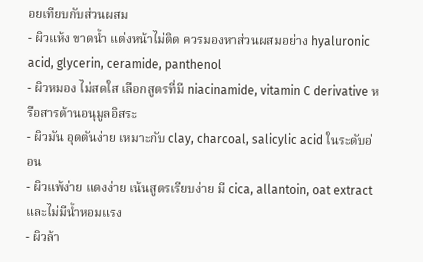อยเทียบกับส่วนผสม
- ผิวแห้ง ขาดน้ำ แต่งหน้าไม่ติด ควรมองหาส่วนผสมอย่าง hyaluronic acid, glycerin, ceramide, panthenol
- ผิวหมอง ไม่สดใส เลือกสูตรที่มี niacinamide, vitamin C derivative หรือสารต้านอนุมูลอิสระ
- ผิวมัน อุดตันง่าย เหมาะกับ clay, charcoal, salicylic acid ในระดับอ่อน
- ผิวแพ้ง่าย แดงง่าย เน้นสูตรเรียบง่าย มี cica, allantoin, oat extract และไม่มีน้ำหอมแรง
- ผิวล้า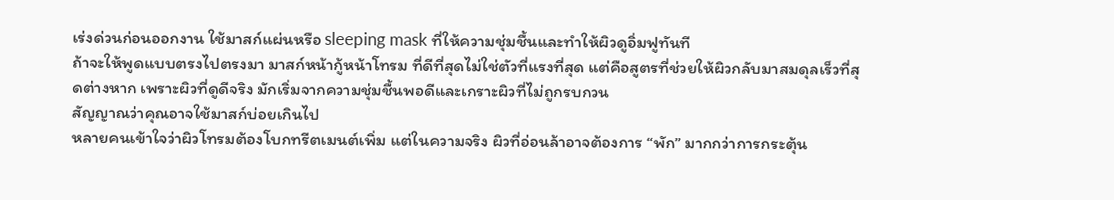เร่งด่วนก่อนออกงาน ใช้มาสก์แผ่นหรือ sleeping mask ที่ให้ความชุ่มชื้นและทำให้ผิวดูอิ่มฟูทันที
ถ้าจะให้พูดแบบตรงไปตรงมา มาสก์หน้ากู้หน้าโทรม ที่ดีที่สุดไม่ใช่ตัวที่แรงที่สุด แต่คือสูตรที่ช่วยให้ผิวกลับมาสมดุลเร็วที่สุดต่างหาก เพราะผิวที่ดูดีจริง มักเริ่มจากความชุ่มชื้นพอดีและเกราะผิวที่ไม่ถูกรบกวน
สัญญาณว่าคุณอาจใช้มาสก์บ่อยเกินไป
หลายคนเข้าใจว่าผิวโทรมต้องโบกทรีตเมนต์เพิ่ม แต่ในความจริง ผิวที่อ่อนล้าอาจต้องการ “พัก” มากกว่าการกระตุ้น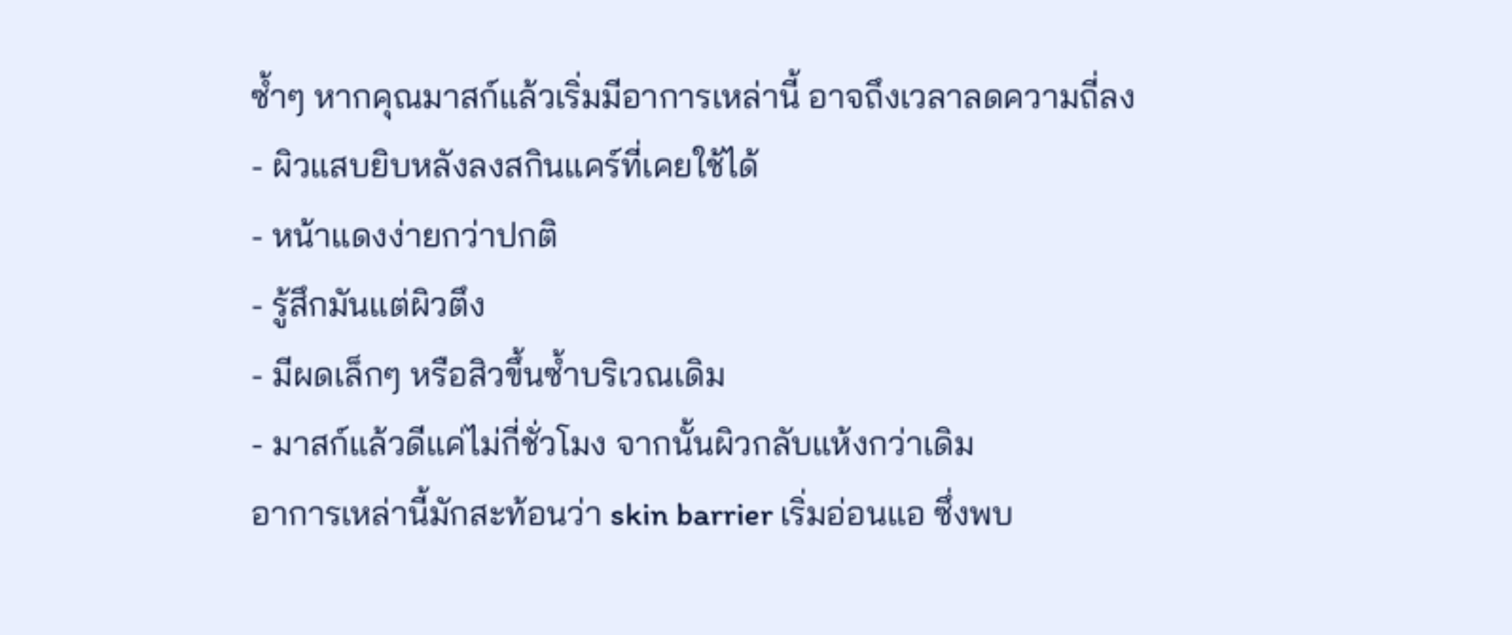ซ้ำๆ หากคุณมาสก์แล้วเริ่มมีอาการเหล่านี้ อาจถึงเวลาลดความถี่ลง
- ผิวแสบยิบหลังลงสกินแคร์ที่เคยใช้ได้
- หน้าแดงง่ายกว่าปกติ
- รู้สึกมันแต่ผิวตึง
- มีผดเล็กๆ หรือสิวขึ้นซ้ำบริเวณเดิม
- มาสก์แล้วดีแค่ไม่กี่ชั่วโมง จากนั้นผิวกลับแห้งกว่าเดิม
อาการเหล่านี้มักสะท้อนว่า skin barrier เริ่มอ่อนแอ ซึ่งพบ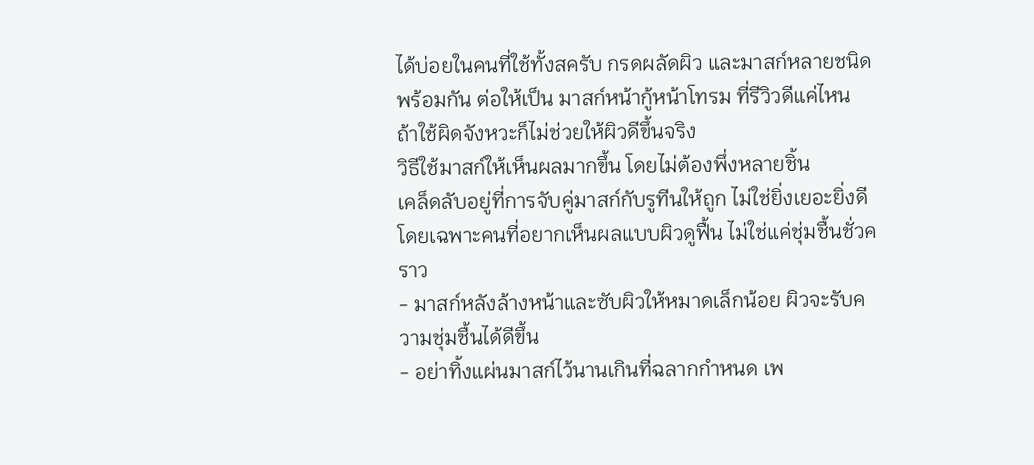ได้บ่อยในคนที่ใช้ทั้งสครับ กรดผลัดผิว และมาสก์หลายชนิดพร้อมกัน ต่อให้เป็น มาสก์หน้ากู้หน้าโทรม ที่รีวิวดีแค่ไหน ถ้าใช้ผิดจังหวะก็ไม่ช่วยให้ผิวดีขึ้นจริง
วิธีใช้มาสก์ให้เห็นผลมากขึ้น โดยไม่ต้องพึ่งหลายชิ้น
เคล็ดลับอยู่ที่การจับคู่มาสก์กับรูทีนให้ถูก ไม่ใช่ยิ่งเยอะยิ่งดี โดยเฉพาะคนที่อยากเห็นผลแบบผิวดูฟื้น ไม่ใช่แค่ชุ่มชื้นชั่วคราว
- มาสก์หลังล้างหน้าและซับผิวให้หมาดเล็กน้อย ผิวจะรับความชุ่มชื้นได้ดีขึ้น
- อย่าทิ้งแผ่นมาสก์ไว้นานเกินที่ฉลากกำหนด เพ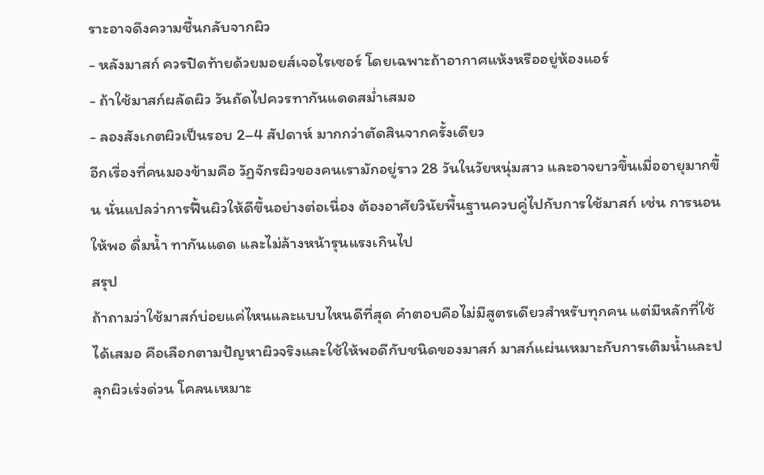ราะอาจดึงความชื้นกลับจากผิว
- หลังมาสก์ ควรปิดท้ายด้วยมอยส์เจอไรเซอร์ โดยเฉพาะถ้าอากาศแห้งหรืออยู่ห้องแอร์
- ถ้าใช้มาสก์ผลัดผิว วันถัดไปควรทากันแดดสม่ำเสมอ
- ลองสังเกตผิวเป็นรอบ 2–4 สัปดาห์ มากกว่าตัดสินจากครั้งเดียว
อีกเรื่องที่คนมองข้ามคือ วัฏจักรผิวของคนเรามักอยู่ราว 28 วันในวัยหนุ่มสาว และอาจยาวขึ้นเมื่ออายุมากขึ้น นั่นแปลว่าการฟื้นผิวให้ดีขึ้นอย่างต่อเนื่อง ต้องอาศัยวินัยพื้นฐานควบคู่ไปกับการใช้มาสก์ เช่น การนอนให้พอ ดื่มน้ำ ทากันแดด และไม่ล้างหน้ารุนแรงเกินไป
สรุป
ถ้าถามว่าใช้มาสก์บ่อยแค่ไหนและแบบไหนดีที่สุด คำตอบคือไม่มีสูตรเดียวสำหรับทุกคน แต่มีหลักที่ใช้ได้เสมอ คือเลือกตามปัญหาผิวจริงและใช้ให้พอดีกับชนิดของมาสก์ มาสก์แผ่นเหมาะกับการเติมน้ำและปลุกผิวเร่งด่วน โคลนเหมาะ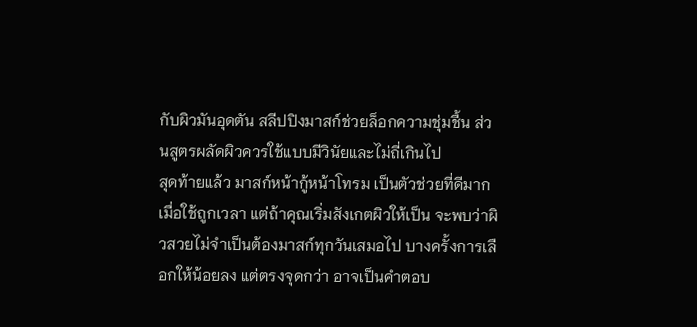กับผิวมันอุดตัน สลีปปิงมาสก์ช่วยล็อกความชุ่มชื้น ส่วนสูตรผลัดผิวควรใช้แบบมีวินัยและไม่ถี่เกินไป
สุดท้ายแล้ว มาสก์หน้ากู้หน้าโทรม เป็นตัวช่วยที่ดีมากเมื่อใช้ถูกเวลา แต่ถ้าคุณเริ่มสังเกตผิวให้เป็น จะพบว่าผิวสวยไม่จำเป็นต้องมาสก์ทุกวันเสมอไป บางครั้งการเลือกให้น้อยลง แต่ตรงจุดกว่า อาจเป็นคำตอบ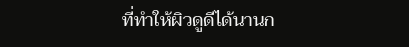ที่ทำให้ผิวดูดีได้นานก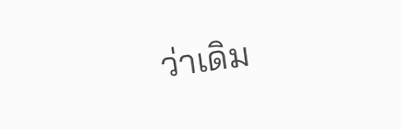ว่าเดิม